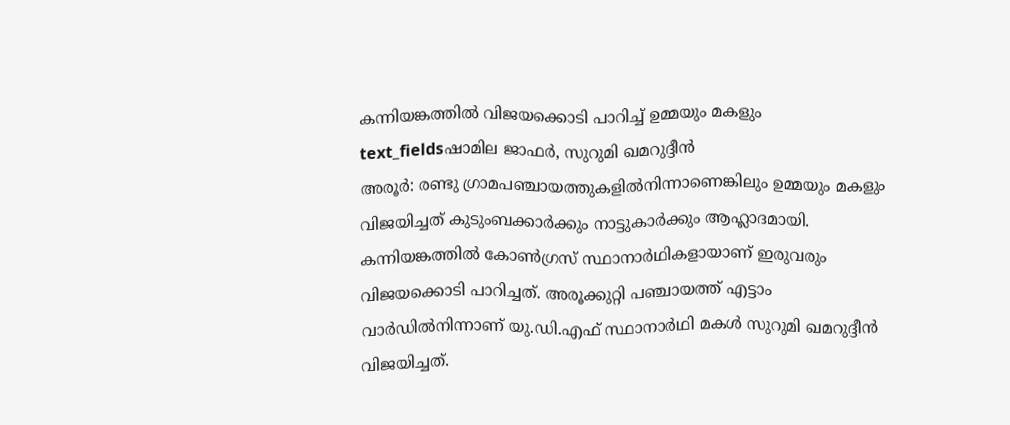കന്നിയങ്കത്തിൽ വിജയക്കൊടി പാറിച്ച് ഉമ്മയും മകളും
text_fieldsഷാമില ജാഫർ, സുറുമി ഖമറുദ്ദീൻ
അരൂർ: രണ്ടു ഗ്രാമപഞ്ചായത്തുകളിൽനിന്നാണെങ്കിലും ഉമ്മയും മകളും വിജയിച്ചത് കുടുംബക്കാർക്കും നാട്ടുകാർക്കും ആഹ്ലാദമായി. കന്നിയങ്കത്തിൽ കോൺഗ്രസ് സ്ഥാനാർഥികളായാണ് ഇരുവരും വിജയക്കൊടി പാറിച്ചത്. അരൂക്കുറ്റി പഞ്ചായത്ത് എട്ടാം വാർഡിൽനിന്നാണ് യു.ഡി.എഫ് സ്ഥാനാർഥി മകൾ സുറുമി ഖമറുദ്ദീൻ വിജയിച്ചത്.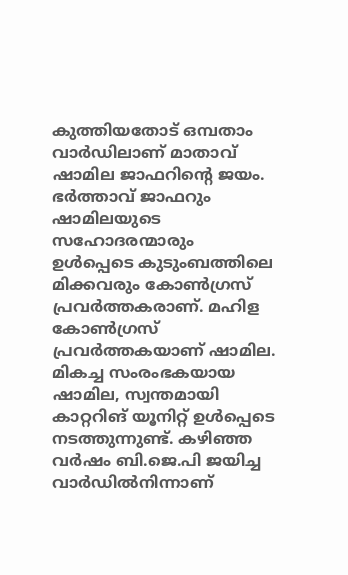കുത്തിയതോട് ഒമ്പതാം വാർഡിലാണ് മാതാവ് ഷാമില ജാഫറിന്റെ ജയം.
ഭർത്താവ് ജാഫറും ഷാമിലയുടെ സഹോദരന്മാരും ഉൾപ്പെടെ കുടുംബത്തിലെ മിക്കവരും കോൺഗ്രസ് പ്രവർത്തകരാണ്. മഹിള കോൺഗ്രസ് പ്രവർത്തകയാണ് ഷാമില. മികച്ച സംരംഭകയായ ഷാമില, സ്വന്തമായി കാറ്ററിങ് യൂനിറ്റ് ഉൾപ്പെടെ നടത്തുന്നുണ്ട്. കഴിഞ്ഞ വർഷം ബി.ജെ.പി ജയിച്ച വാർഡിൽനിന്നാണ്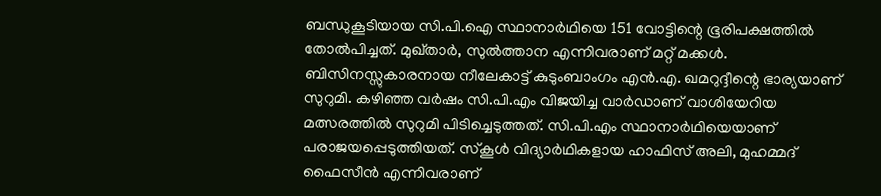ബന്ധുകൂടിയായ സി.പി.ഐ സ്ഥാനാർഥിയെ 151 വോട്ടിന്റെ ഭൂരിപക്ഷത്തിൽ തോൽപിച്ചത്. മുഖ്താർ, സുൽത്താന എന്നിവരാണ് മറ്റ് മക്കൾ.
ബിസിനസ്സുകാരനായ നീലേകാട്ട് കുടുംബാംഗം എൻ.എ. ഖമറുദ്ദീന്റെ ഭാര്യയാണ് സുറുമി. കഴിഞ്ഞ വർഷം സി.പി.എം വിജയിച്ച വാർഡാണ് വാശിയേറിയ മത്സരത്തിൽ സുറുമി പിടിച്ചെടുത്തത്. സി.പി.എം സ്ഥാനാർഥിയെയാണ് പരാജയപ്പെടുത്തിയത്. സ്കൂൾ വിദ്യാർഥികളായ ഹാഫിസ് അലി, മുഹമ്മദ് ഫൈസീൻ എന്നിവരാണ്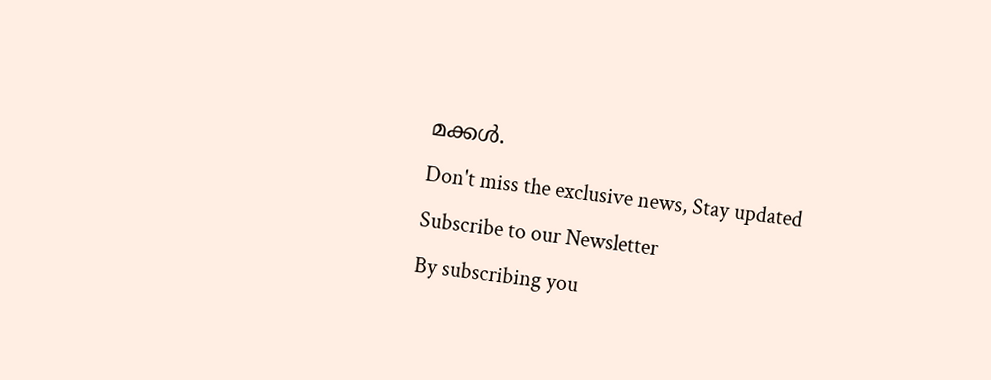മക്കൾ.
Don't miss the exclusive news, Stay updated
Subscribe to our Newsletter
By subscribing you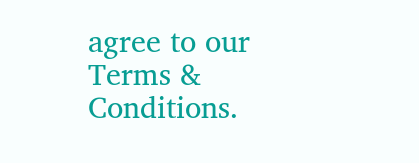agree to our Terms & Conditions.